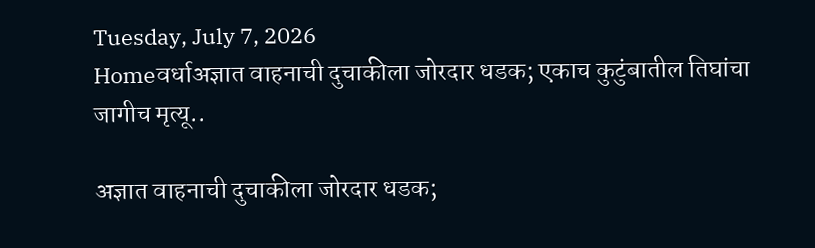Tuesday, July 7, 2026
Homeवर्धाअज्ञात वाहनाची दुचाकीला जोरदार धडक; एकाच कुटुंबातील तिघांचा जागीच मृत्यू..

अज्ञात वाहनाची दुचाकीला जोरदार धडक;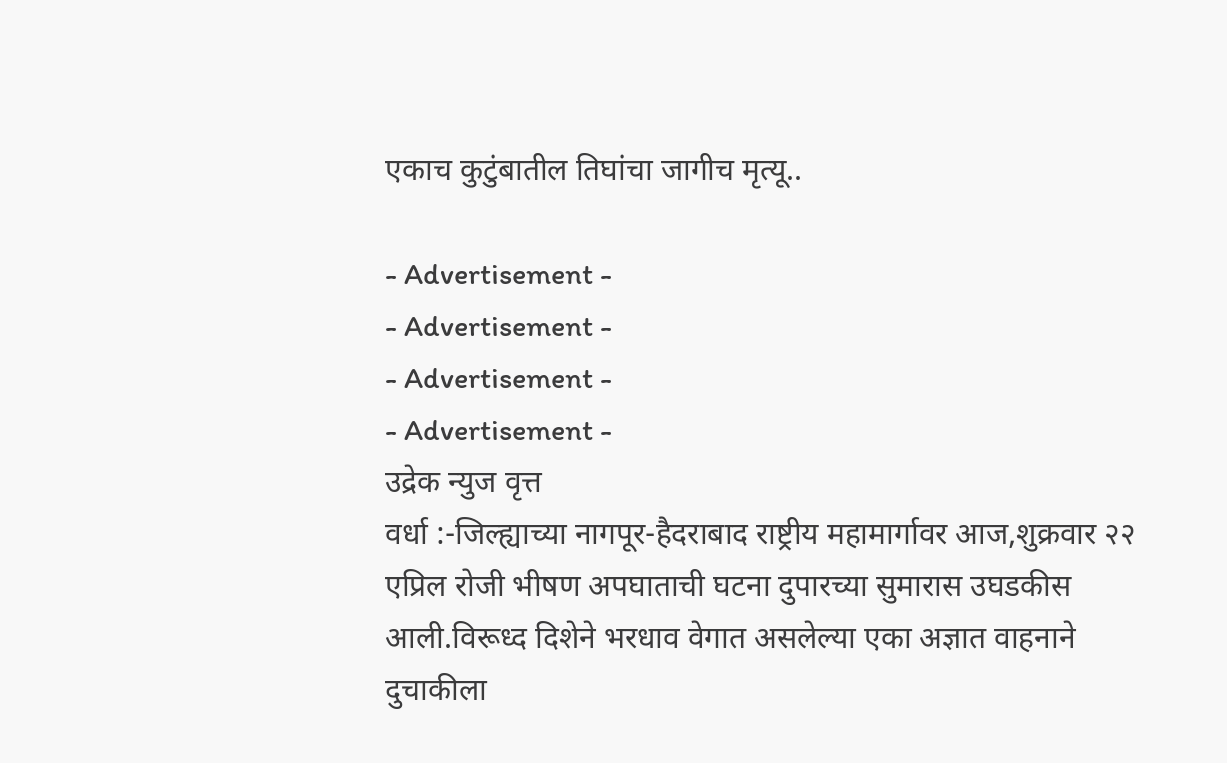एकाच कुटुंबातील तिघांचा जागीच मृत्यू..

- Advertisement -
- Advertisement -
- Advertisement -
- Advertisement -
उद्रेक न्युज वृत्त
वर्धा :-जिल्ह्याच्या नागपूर-हैदराबाद राष्ट्रीय महामार्गावर आज,शुक्रवार २२ एप्रिल रोजी भीषण अपघाताची घटना दुपारच्या सुमारास उघडकीस आली.विरूध्द दिशेने भरधाव वेगात असलेल्या एका अज्ञात वाहनाने दुचाकीला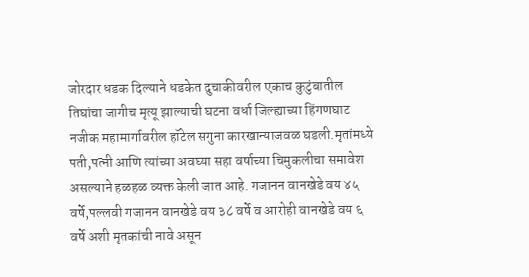जोरदार धडक दिल्याने धडकेत दुचाकीवरील एकाच कुटुंबातील तिघांचा जागीच मृत्यू झाल्याची घटना वर्धा जिल्ह्याच्या हिंगणघाट नजीक महामार्गावरील हॉटेल सगुना कारखान्याजवळ घडली.मृतांमध्ये पती,पत्नी आणि त्यांच्या अवघ्या सहा वर्षाच्या चिमुकलीचा समावेश असल्याने हळहळ व्यक्त केली जात आहे. गजानन वानखेडे वय ४५ वर्षे,पल्लवी गजानन वानखेडे वय ३८ वर्षे व आरोही वानखेडे वय ६ वर्षे अशी मृतकांची नावे असून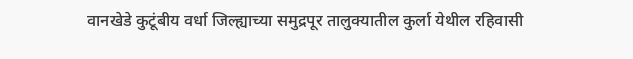वानखेडे कुटूंबीय वर्धा जिल्ह्याच्या समुद्रपूर तालुक्यातील कुर्ला येथील रहिवासी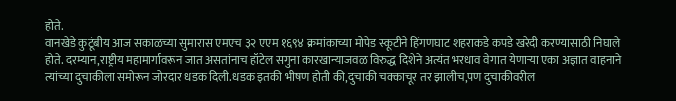होते.
वानखेडे कुटूंबीय आज सकाळच्या सुमारास एमएच ३२ एएम १६९४ क्रमांकाच्या मोपेड स्कूटीने हिंगणघाट शहराकडे कपडे खरेदी करण्यासाठी निघाले होते. दरम्यान,राष्ट्रीय महामार्गावरून जात असतांनाच हॉटेल सगुना कारखान्याजवळ विरुद्ध दिशेने अत्यंत भरधाव वेगात येणाऱ्या एका अज्ञात वाहनाने त्यांच्या दुचाकीला समोरून जोरदार धडक दिली.धडक इतकी भीषण होती की,दुचाकी चक्काचूर तर झालीच,पण दुचाकीवरील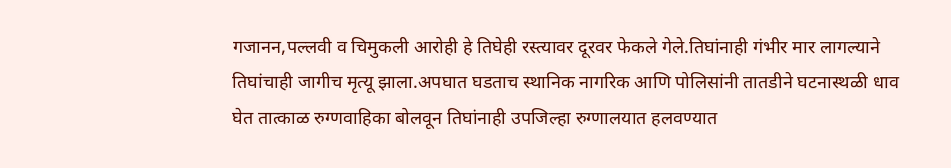गजानन,पल्लवी व चिमुकली आरोही हे तिघेही रस्त्यावर दूरवर फेकले गेले.तिघांनाही गंभीर मार लागल्याने तिघांचाही जागीच मृत्यू झाला.अपघात घडताच स्थानिक नागरिक आणि पोलिसांनी तातडीने घटनास्थळी धाव घेत तात्काळ रुग्णवाहिका बोलवून तिघांनाही उपजिल्हा रुग्णालयात हलवण्यात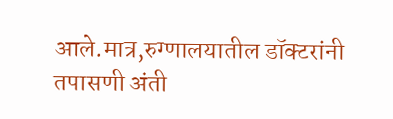आले.मात्र,रुग्णालयातील डॉक्टरांनी तपासणी अंती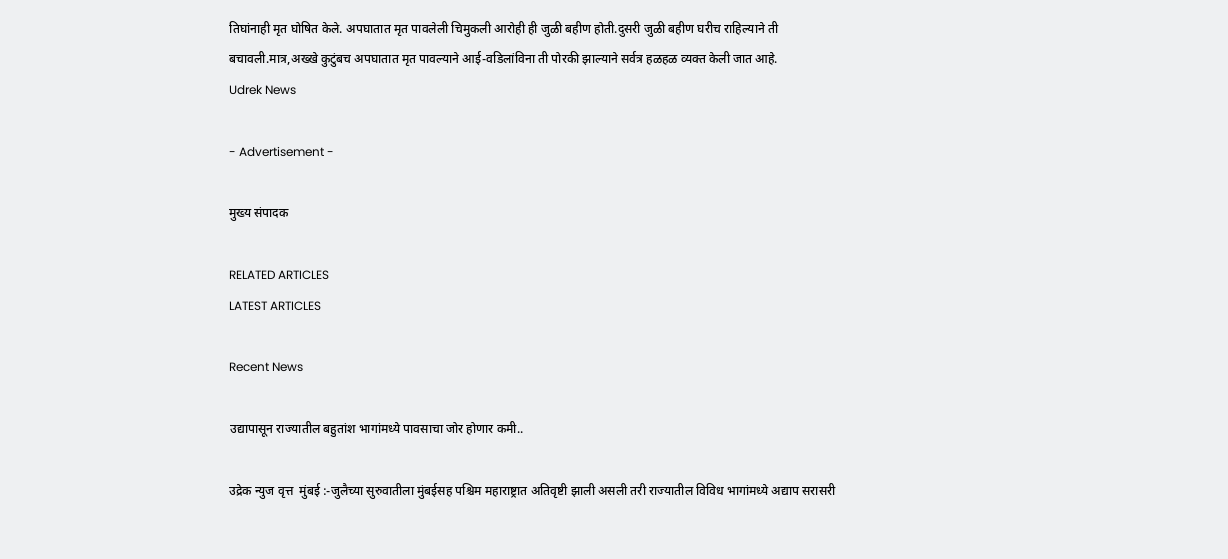तिघांनाही मृत घोषित केले. अपघातात मृत पावलेली चिमुकली आरोही ही जुळी बहीण होती.दुसरी जुळी बहीण घरीच राहिल्याने ती बचावली.मात्र,अख्खे कुटुंबच अपघातात मृत पावल्याने आई-वडिलांविना ती पोरकी झाल्याने सर्वत्र हळहळ व्यक्त केली जात आहे.
Udrek News

- Advertisement -

मुख्य संपादक

RELATED ARTICLES
LATEST ARTICLES

Recent News

उद्यापासून राज्यातील बहुतांश भागांमध्ये पावसाचा जोर होणार कमी..

उद्रेक न्युज वृत्त  मुंबई :-जुलैच्या सुरुवातीला मुंबईसह पश्चिम महाराष्ट्रात अतिवृष्टी झाली असली तरी राज्यातील विविध भागांमध्ये अद्याप सरासरी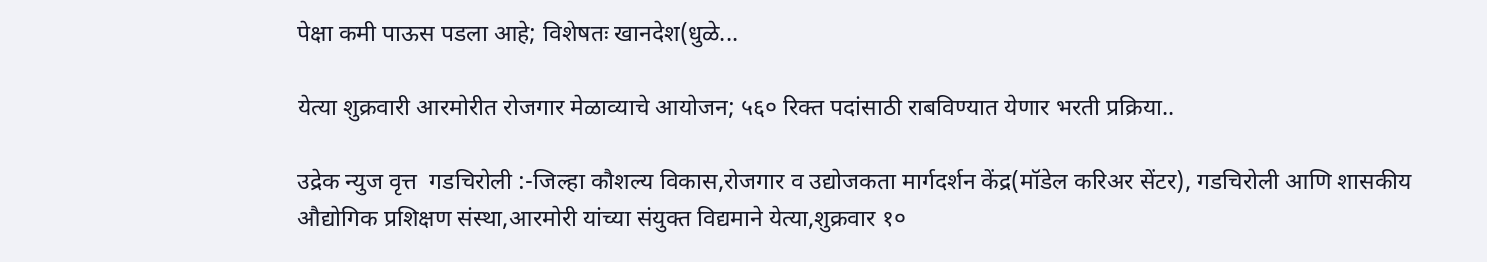पेक्षा कमी पाऊस पडला आहे; विशेषतः खानदेश(धुळे...

येत्या शुक्रवारी आरमोरीत रोजगार मेळाव्याचे आयोजन; ५६० रिक्त पदांसाठी राबविण्यात येणार भरती प्रक्रिया..

उद्रेक न्युज वृत्त  गडचिरोली :-जिल्हा कौशल्य विकास,रोजगार व उद्योजकता मार्गदर्शन केंद्र(मॉडेल करिअर सेंटर), गडचिरोली आणि शासकीय औद्योगिक प्रशिक्षण संस्था,आरमोरी यांच्या संयुक्त विद्यमाने येत्या,शुक्रवार १०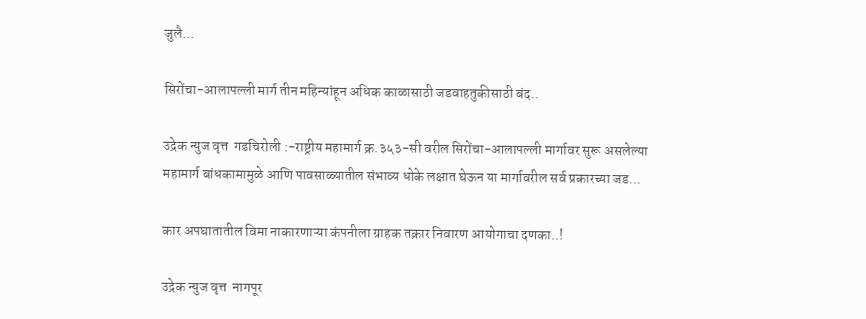जुलै...

सिरोंचा-आलापल्ली मार्ग तीन महिन्यांहून अधिक काळासाठी जडवाहतुकीसाठी बंद..

उद्रेक न्युज वृत्त  गडचिरोली :-राष्ट्रीय महामार्ग क्र.३५३-सी वरील सिरोंचा-आलापल्ली मार्गावर सुरू असलेल्या महामार्ग बांधकामामुळे आणि पावसाळ्यातील संभाव्य धोके लक्षात घेऊन या मार्गावरील सर्व प्रकारच्या जड...

कार अपघातातील विमा नाकारणाऱ्या कंपनीला ग्राहक तक्रार निवारण आयोगाचा दणका..!

उद्रेक न्युज वृत्त  नागपूर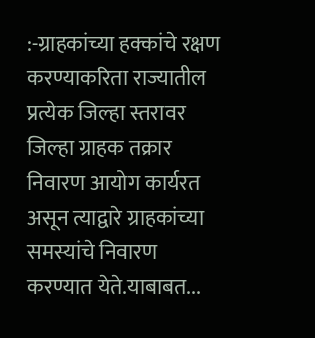:-ग्राहकांच्या हक्कांचे रक्षण करण्याकरिता राज्यातील प्रत्येक जिल्हा स्तरावर जिल्हा ग्राहक तक्रार निवारण आयोग कार्यरत असून त्याद्वारे ग्राहकांच्या समस्यांचे निवारण करण्यात येते.याबाबत...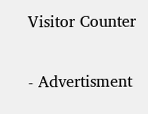Visitor Counter

- Advertisment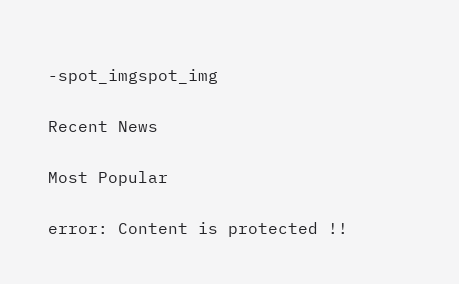-spot_imgspot_img

Recent News

Most Popular

error: Content is protected !!